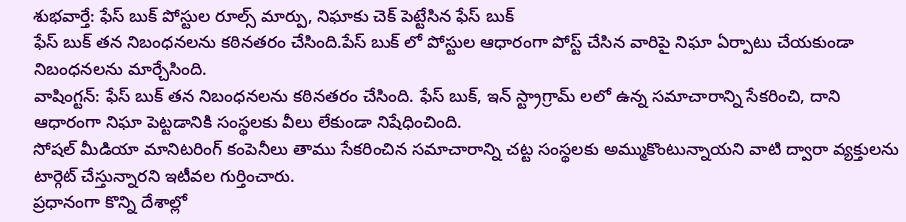శుభవార్తే: ఫేస్ బుక్ పోస్టుల రూల్స్ మార్పు, నిఘాకు చెక్ పెట్టేసిన ఫేస్ బుక్
ఫేస్ బుక్ తన నిబంధనలను కఠినతరం చేసింది.పేస్ బుక్ లో పోస్టుల ఆధారంగా పోస్ట్ చేసిన వారిపై నిఘా ఏర్పాటు చేయకుండా నిబంధనలను మార్చేసింది.
వాషింగ్టన్: ఫేస్ బుక్ తన నిబంధనలను కఠినతరం చేసింది. ఫేస్ బుక్, ఇన్ స్ట్రాగ్రామ్ లలో ఉన్న సమాచారాన్ని సేకరించి, దాని ఆధారంగా నిఘా పెట్టడానికి సంస్థలకు వీలు లేకుండా నిషేధించింది.
సోషల్ మీడియా మానిటరింగ్ కంపెనీలు తాము సేకరించిన సమాచారాన్ని చట్ట సంస్థలకు అమ్ముకొంటున్నాయని వాటి ద్వారా వ్యక్తులను టార్గెట్ చేస్తున్నారని ఇటీవల గుర్తించారు.
ప్రధానంగా కొన్ని దేశాల్లో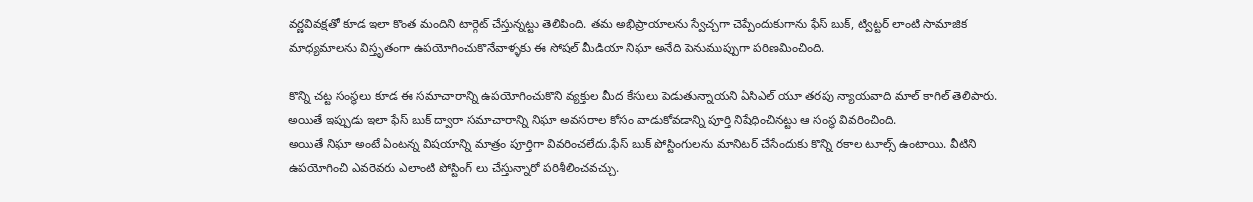వర్ణవివక్షతో కూడ ఇలా కొంత మందిని టార్గెట్ చేస్తున్నట్టు తెలిపింది. తమ అభిప్రాయాలను స్వేచ్చగా చెప్పేందుకుగాను ఫేస్ బుక్, ట్విట్టర్ లాంటి సామాజిక మాధ్యమాలను విస్తృతంగా ఉపయోగించుకొనేవాళ్ళకు ఈ సోషల్ మీడియా నిఘా అనేది పెనుముప్పుగా పరిణమించింది.

కొన్ని చట్ట సంస్థలు కూడ ఈ సమాచారాన్ని ఉపయోగించుకొని వ్యక్తుల మీద కేసులు పెడుతున్నాయని ఏసిఎల్ యూ తరపు న్యాయవాది మాల్ కాగిల్ తెలిపారు. అయితే ఇప్పుడు ఇలా ఫేస్ బుక్ ద్వారా సమాచారాన్ని నిఘా అవసరాల కోసం వాడుకోవడాన్ని పూర్తి నిషేధించినట్టు ఆ సంస్థ వివరించింది.
అయితే నిఘా అంటే ఏంటన్న విషయాన్ని మాత్రం పూర్తిగా వివరించలేదు.ఫేస్ బుక్ పోస్టింగులను మానిటర్ చేసేందుకు కొన్ని రకాల టూల్స్ ఉంటాయి. వీటిని ఉపయోగించి ఎవరెవరు ఎలాంటి పోస్టింగ్ లు చేస్తున్నారో పరిశీలించవచ్చు.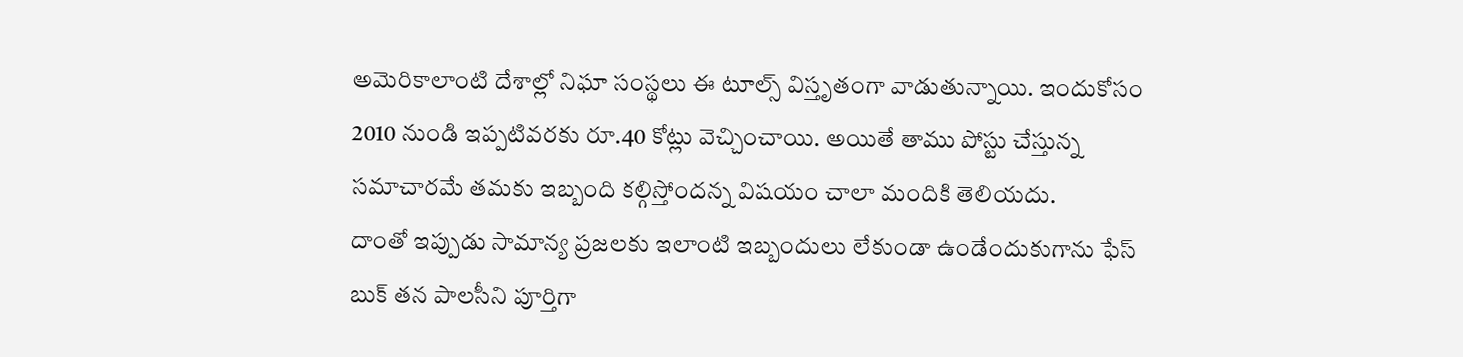అమెరికాలాంటి దేశాల్లో నిఘా సంస్థలు ఈ టూల్స్ విస్తృతంగా వాడుతున్నాయి. ఇందుకోసం 2010 నుండి ఇప్పటివరకు రూ.40 కోట్లు వెచ్చించాయి. అయితే తాము పోస్టు చేస్తున్న సమాచారమే తమకు ఇబ్బంది కల్గిస్తోందన్న విషయం చాలా మందికి తెలియదు.
దాంతో ఇప్పుడు సామాన్య ప్రజలకు ఇలాంటి ఇబ్బందులు లేకుండా ఉండేందుకుగాను ఫేస్ బుక్ తన పాలసీని పూర్తిగా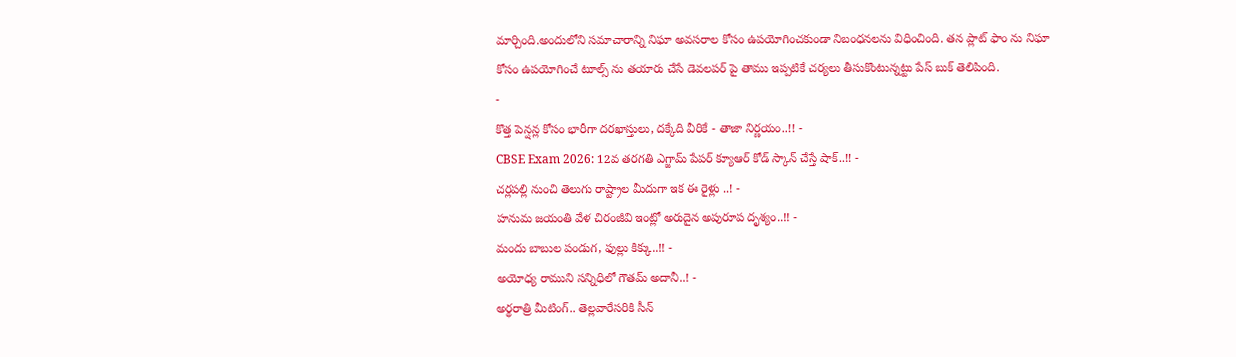మార్చింది.అందులోని సమాచారాన్ని నిఘా అవసరాల కోసం ఉపయోగించకుండా నిబంధనలను విధించింది. తన ప్లాట్ ఫాం ను నిఘా కోసం ఉపయోగించే టూల్స్ ను తయారు చేసే డెవలపర్ పై తాము ఇప్పటికే చర్యలు తీసుకొంటున్నట్టు పేస్ బుక్ తెలిపింది.
-
కొత్త పెన్షన్ల కోసం భారీగా దరఖాస్తులు, దక్కేది వీరికే - తాజా నిర్ణయం..!! -
CBSE Exam 2026: 12వ తరగతి ఎగ్జామ్ పేపర్ క్యూఆర్ కోడ్ స్కాన్ చేస్తే షాక్..!! -
చర్లపల్లి నుంచి తెలుగు రాష్ట్రాల మీదుగా ఇక ఈ రైళ్లు ..! -
హనుమ జయంతి వేళ చిరంజీవి ఇంట్లో అరుదైన అపురూప దృశ్యం..!! -
మందు బాబుల పండుగ, ఫుల్లు కిక్కు..!! -
అయోధ్య రాముని సన్నిధిలో గౌతమ్ అదానీ..! -
అర్థరాత్రి మీటింగ్.. తెల్లవారేసరికి సీన్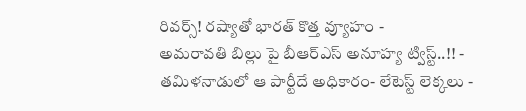రివర్స్! రష్యాతో భారత్ కొత్త వ్యూహం -
అమరావతి బిల్లు పై బీఆర్ఎస్ అనూహ్య ట్విస్ట్..!! -
తమిళనాడులో ఆ పార్టీదే అధికారం- లేటెస్ట్ లెక్కలు -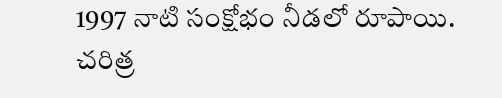1997 నాటి సంక్షోభం నీడలో రూపాయి. చరిత్ర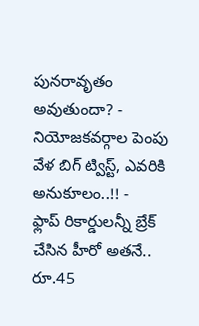పునరావృతం అవుతుందా? -
నియోజకవర్గాల పెంపు వేళ బిగ్ ట్విస్ట్, ఎవరికి అనుకూలం..!! -
ఫ్లాప్ రికార్డులన్నీ బ్రేక్ చేసిన హీరో అతనే.. రూ.45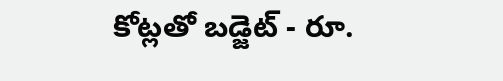కోట్లతో బడ్జెట్ - రూ.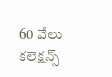60 వేలు కలెక్షన్స్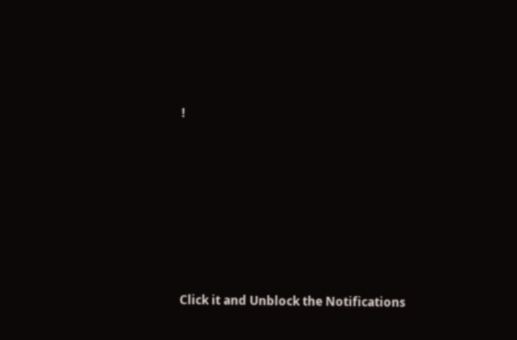!












Click it and Unblock the Notifications